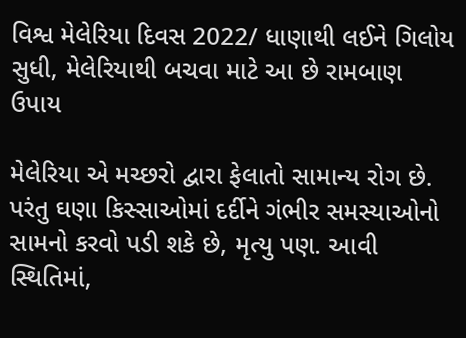વિશ્વ મેલેરિયા દિવસ 2022/ ધાણાથી લઈને ગિલોય સુધી, મેલેરિયાથી બચવા માટે આ છે રામબાણ ઉપાય

મેલેરિયા એ મચ્છરો દ્વારા ફેલાતો સામાન્ય રોગ છે. પરંતુ ઘણા કિસ્સાઓમાં દર્દીને ગંભીર સમસ્યાઓનો સામનો કરવો પડી શકે છે, મૃત્યુ પણ. આવી સ્થિતિમાં,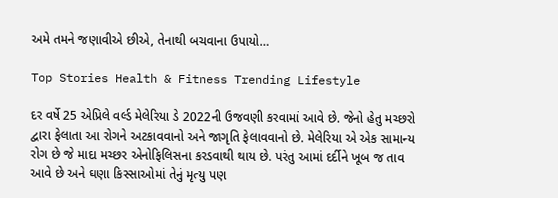અમે તમને જણાવીએ છીએ, તેનાથી બચવાના ઉપાયો…

Top Stories Health & Fitness Trending Lifestyle

દર વર્ષે 25 એપ્રિલે વર્લ્ડ મેલેરિયા ડે 2022ની ઉજવણી કરવામાં આવે છે. જેનો હેતુ મચ્છરો દ્વારા ફેલાતા આ રોગને અટકાવવાનો અને જાગૃતિ ફેલાવવાનો છે. મેલેરિયા એ એક સામાન્ય રોગ છે જે માદા મચ્છર એનોફિલિસના કરડવાથી થાય છે. પરંતુ આમાં દર્દીને ખૂબ જ તાવ આવે છે અને ઘણા કિસ્સાઓમાં તેનું મૃત્યુ પણ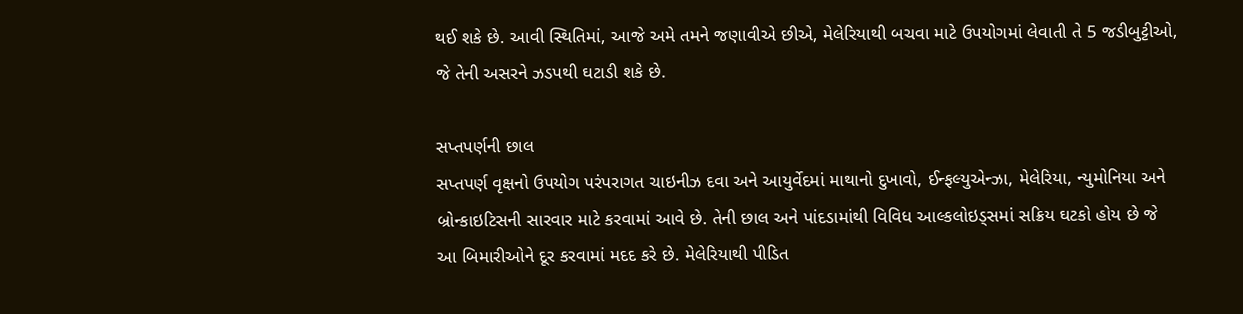થઈ શકે છે. આવી સ્થિતિમાં, આજે અમે તમને જણાવીએ છીએ, મેલેરિયાથી બચવા માટે ઉપયોગમાં લેવાતી તે 5 જડીબુટ્ટીઓ, જે તેની અસરને ઝડપથી ઘટાડી શકે છે.

સપ્તપર્ણની છાલ
સપ્તપર્ણ વૃક્ષનો ઉપયોગ પરંપરાગત ચાઇનીઝ દવા અને આયુર્વેદમાં માથાનો દુખાવો, ઈન્ફલ્યુએન્ઝા, મેલેરિયા, ન્યુમોનિયા અને બ્રોન્કાઇટિસની સારવાર માટે કરવામાં આવે છે. તેની છાલ અને પાંદડામાંથી વિવિધ આલ્કલોઇડ્સમાં સક્રિય ઘટકો હોય છે જે આ બિમારીઓને દૂર કરવામાં મદદ કરે છે. મેલેરિયાથી પીડિત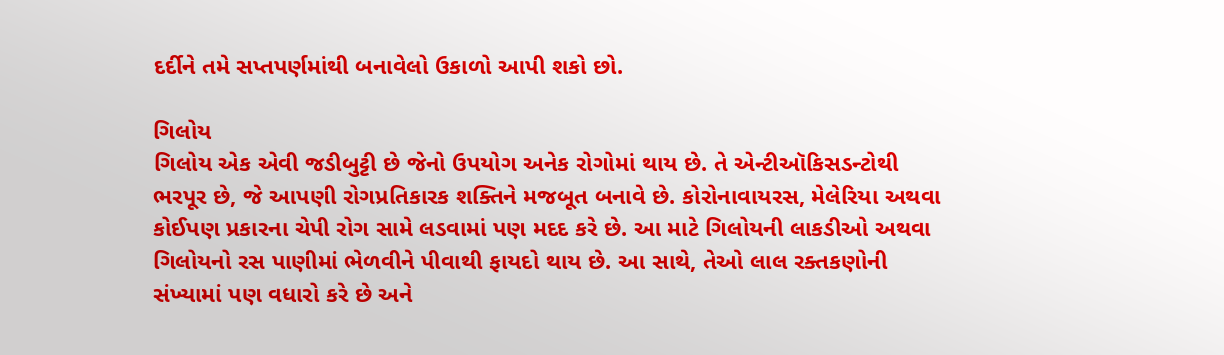દર્દીને તમે સપ્તપર્ણમાંથી બનાવેલો ઉકાળો આપી શકો છો.

ગિલોય
ગિલોય એક એવી જડીબુટ્ટી છે જેનો ઉપયોગ અનેક રોગોમાં થાય છે. તે એન્ટીઑકિસડન્ટોથી ભરપૂર છે, જે આપણી રોગપ્રતિકારક શક્તિને મજબૂત બનાવે છે. કોરોનાવાયરસ, મેલેરિયા અથવા કોઈપણ પ્રકારના ચેપી રોગ સામે લડવામાં પણ મદદ કરે છે. આ માટે ગિલોયની લાકડીઓ અથવા ગિલોયનો રસ પાણીમાં ભેળવીને પીવાથી ફાયદો થાય છે. આ સાથે, તેઓ લાલ રક્તકણોની સંખ્યામાં પણ વધારો કરે છે અને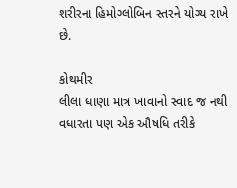શરીરના હિમોગ્લોબિન સ્તરને યોગ્ય રાખે છે.

કોથમીર
લીલા ધાણા માત્ર ખાવાનો સ્વાદ જ નથી વધારતા પણ એક ઔષધિ તરીકે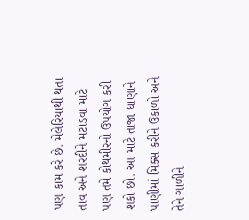પણ કામ કરે છે. મેલેરિયાથી થતા તાવ અને શરદીને મટાડવા માટે પણ તમે કોથમીરનો ઉપયોગ કરી શકો છો. આ માટે તાજા ધાણાને પાણીમાં મિક્સ કરીને ઉકાળો અને તેને ગાળીને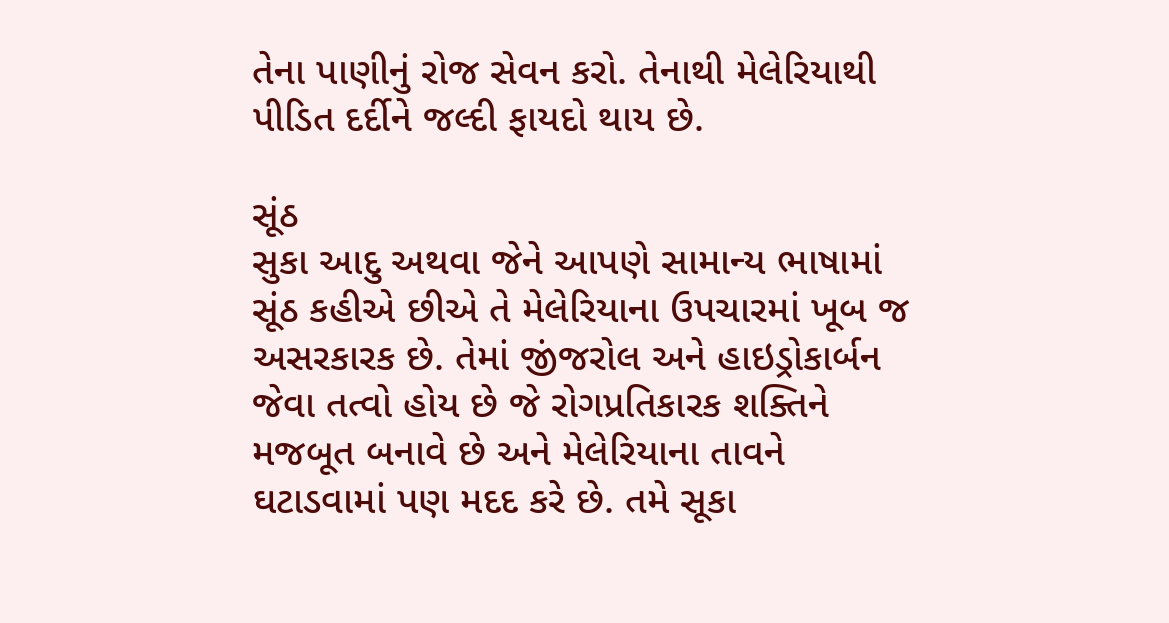તેના પાણીનું રોજ સેવન કરો. તેનાથી મેલેરિયાથી પીડિત દર્દીને જલ્દી ફાયદો થાય છે.

સૂંઠ
સુકા આદુ અથવા જેને આપણે સામાન્ય ભાષામાં સૂંઠ કહીએ છીએ તે મેલેરિયાના ઉપચારમાં ખૂબ જ અસરકારક છે. તેમાં જીંજરોલ અને હાઇડ્રોકાર્બન જેવા તત્વો હોય છે જે રોગપ્રતિકારક શક્તિને મજબૂત બનાવે છે અને મેલેરિયાના તાવને ઘટાડવામાં પણ મદદ કરે છે. તમે સૂકા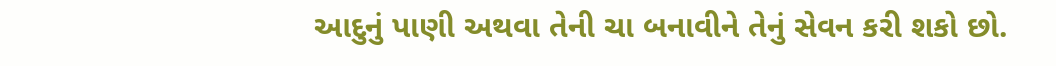આદુનું પાણી અથવા તેની ચા બનાવીને તેનું સેવન કરી શકો છો.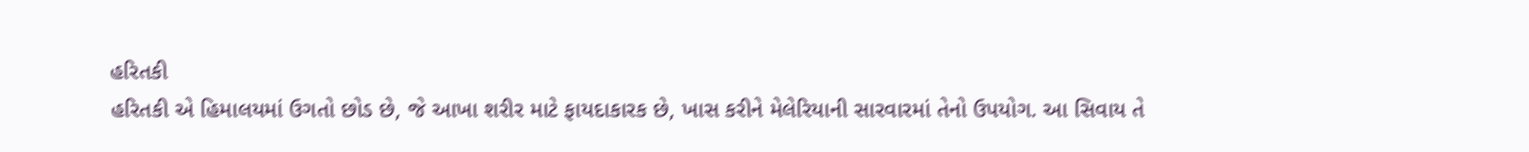હરિતકી
હરિતકી એ હિમાલયમાં ઉગતો છોડ છે, જે આખા શરીર માટે ફાયદાકારક છે, ખાસ કરીને મેલેરિયાની સારવારમાં તેનો ઉપયોગ. આ સિવાય તે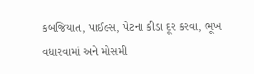કબજિયાત, પાઈલ્સ, પેટના કીડા દૂર કરવા, ભૂખ વધારવામાં અને મોસમી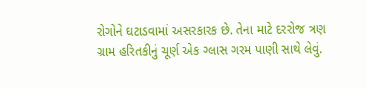રોગોને ઘટાડવામાં અસરકારક છે. તેના માટે દરરોજ ત્રણ ગ્રામ હરિતકીનું ચૂર્ણ એક ગ્લાસ ગરમ પાણી સાથે લેવું.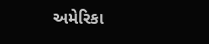અમેરિકા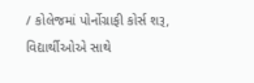/ કોલેજમાં પોર્નોગ્રાફી કોર્સ શરૂ, વિદ્યાર્થીઓએ સાથે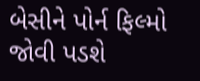બેસીને પોર્ન ફિલ્મો જોવી પડશે